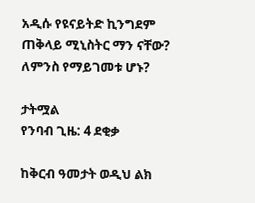አዲሱ የዩናይትድ ኪንግደም ጠቅላይ ሚኒስትር ማን ናቸው? ለምንስ የማይገመቱ ሆኑ?

ታትሟል
የንባብ ጊዜ: 4 ደቂቃ

ከቅርብ ዓመታት ወዲህ ልክ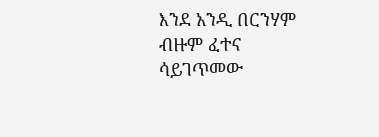እንደ አንዲ በርንሃም ብዙም ፈተና ሳይገጥመው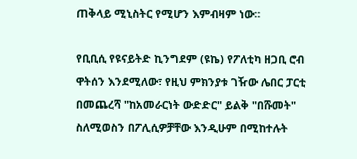ጠቅላይ ሚኒስትር የሚሆን እምብዛም ነው።

የቢቢሲ የዩናይትድ ኪንግደም (ዩኬ) የፖለቲካ ዘጋቢ ሮብ ዋትሰን እንደሚለው፣ የዚህ ምክንያቱ ገዥው ሌበር ፓርቲ በመጨረሻ "ከአመራርነት ውድድር" ይልቅ "በሹመት" ስለሚወስን በፖሊሲዎቻቸው እንዲሁም በሚከተሉት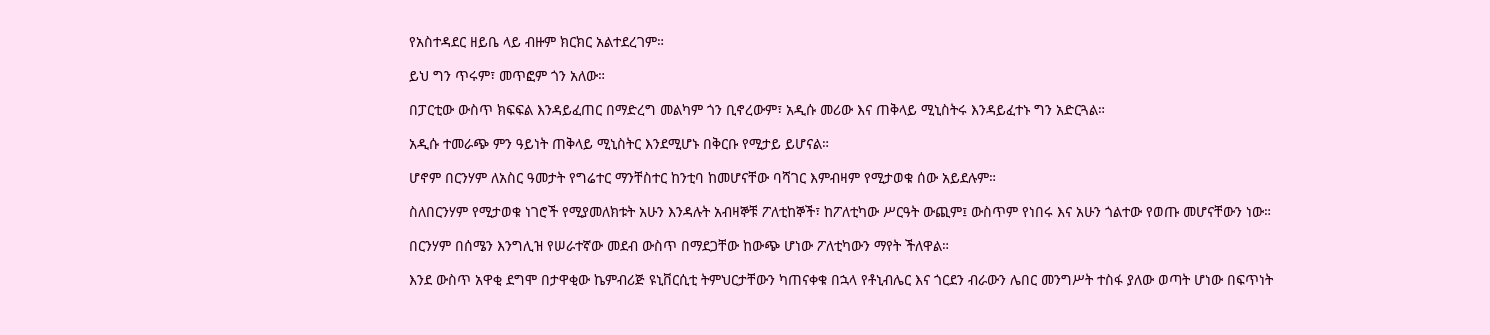የአስተዳደር ዘይቤ ላይ ብዙም ክርክር አልተደረገም።

ይህ ግን ጥሩም፣ መጥፎም ጎን አለው።

በፓርቲው ውስጥ ክፍፍል እንዳይፈጠር በማድረግ መልካም ጎን ቢኖረውም፣ አዲሱ መሪው እና ጠቅላይ ሚኒስትሩ እንዳይፈተኑ ግን አድርጓል።

አዲሱ ተመራጭ ምን ዓይነት ጠቅላይ ሚኒስትር እንደሚሆኑ በቅርቡ የሚታይ ይሆናል።

ሆኖም በርንሃም ለአስር ዓመታት የግሬተር ማንቸስተር ከንቲባ ከመሆናቸው ባሻገር እምብዛም የሚታወቁ ሰው አይደሉም።

ስለበርንሃም የሚታወቁ ነገሮች የሚያመለክቱት አሁን እንዳሉት አብዛኞቹ ፖለቲከኞች፣ ከፖለቲካው ሥርዓት ውጪም፤ ውስጥም የነበሩ እና አሁን ጎልተው የወጡ መሆናቸውን ነው።

በርንሃም በሰሜን እንግሊዝ የሠራተኛው መደብ ውስጥ በማደጋቸው ከውጭ ሆነው ፖለቲካውን ማየት ችለዋል።

እንደ ውስጥ አዋቂ ደግሞ በታዋቂው ኬምብሪጅ ዩኒቨርሲቲ ትምህርታቸውን ካጠናቀቁ በኋላ የቶኒብሌር እና ጎርደን ብራውን ሌበር መንግሥት ተስፋ ያለው ወጣት ሆነው በፍጥነት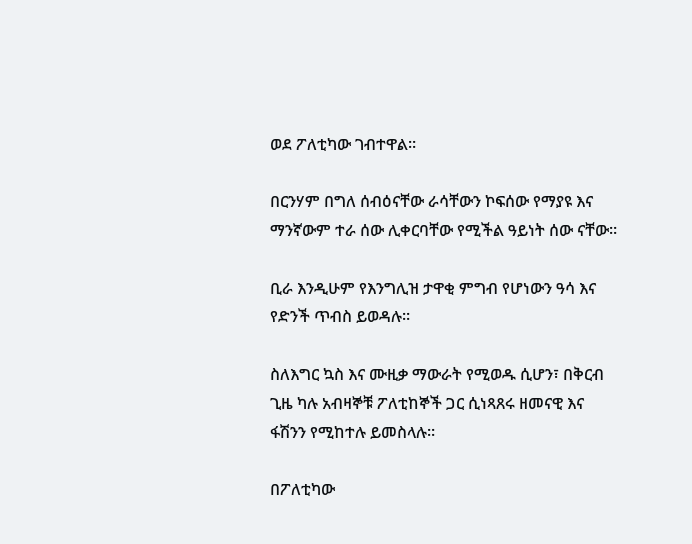ወደ ፖለቲካው ገብተዋል።

በርንሃም በግለ ሰብዕናቸው ራሳቸውን ኮፍሰው የማያዩ እና ማንኛውም ተራ ሰው ሊቀርባቸው የሚችል ዓይነት ሰው ናቸው።

ቢራ እንዲሁም የእንግሊዝ ታዋቂ ምግብ የሆነውን ዓሳ እና የድንች ጥብስ ይወዳሉ።

ስለእግር ኳስ እና ሙዚቃ ማውራት የሚወዱ ሲሆን፣ በቅርብ ጊዜ ካሉ አብዛኞቹ ፖለቲከኞች ጋር ሲነጻጸሩ ዘመናዊ እና ፋሽንን የሚከተሉ ይመስላሉ።

በፖለቲካው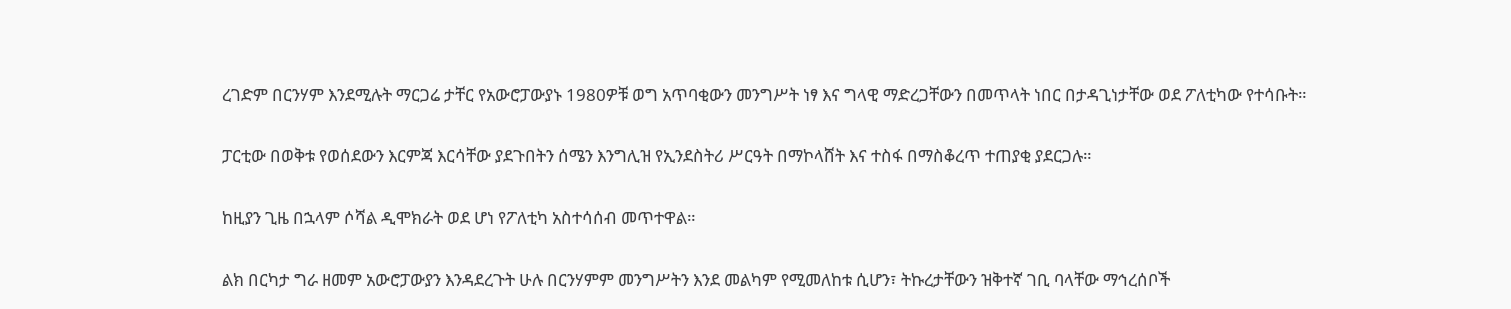ረገድም በርንሃም እንደሚሉት ማርጋሬ ታቸር የአውሮፓውያኑ 1980ዎቹ ወግ አጥባቂውን መንግሥት ነፃ እና ግላዊ ማድረጋቸውን በመጥላት ነበር በታዳጊነታቸው ወደ ፖለቲካው የተሳቡት።

ፓርቲው በወቅቱ የወሰደውን እርምጃ እርሳቸው ያደጉበትን ሰሜን እንግሊዝ የኢንደስትሪ ሥርዓት በማኮላሸት እና ተስፋ በማስቆረጥ ተጠያቂ ያደርጋሉ።

ከዚያን ጊዜ በኋላም ሶሻል ዲሞክራት ወደ ሆነ የፖለቲካ አስተሳሰብ መጥተዋል።

ልክ በርካታ ግራ ዘመም አውሮፓውያን እንዳደረጉት ሁሉ በርንሃምም መንግሥትን እንደ መልካም የሚመለከቱ ሲሆን፣ ትኩረታቸውን ዝቅተኛ ገቢ ባላቸው ማኅረሰቦች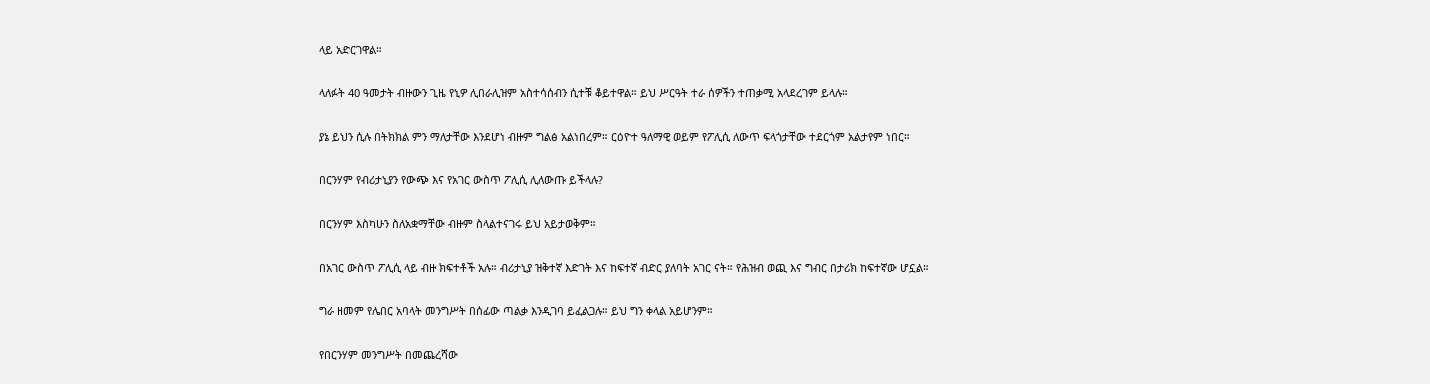ላይ አድርገዋል።

ላለፉት 40 ዓመታት ብዙውን ጊዜ የኒዎ ሊበራሊዝም አስተሳሰብን ሲተቹ ቆይተዋል። ይህ ሥርዓት ተራ ሰዎችን ተጠቃሚ አላደረገም ይላሉ።

ያኔ ይህን ሲሉ በትክክል ምን ማለታቸው እንደሆነ ብዙም ግልፅ አልነበረም። ርዕዮተ ዓለማዊ ወይም የፖሊሲ ለውጥ ፍላጎታቸው ተደርጎም አልታየም ነበር።

በርንሃም የብሪታኒያን የውጭ እና የአገር ውስጥ ፖሊሲ ሊለውጡ ይችላሉ?

በርንሃም እስካሁን ስለአቋማቸው ብዙም ስላልተናገሩ ይህ አይታወቅም።

በአገር ውስጥ ፖሊሲ ላይ ብዙ ክፍተቶች አሉ። ብሪታኒያ ዝቅተኛ እድገት እና ከፍተኛ ብድር ያለባት አገር ናት። የሕዝብ ወጪ እና ግብር በታሪክ ከፍተኛው ሆኗል።

ግራ ዘመም የሌበር አባላት መንግሥት በሰፊው ጣልቃ እንዲገባ ይፈልጋሉ። ይህ ግን ቀላል አይሆንም።

የበርንሃም መንግሥት በመጨረሻው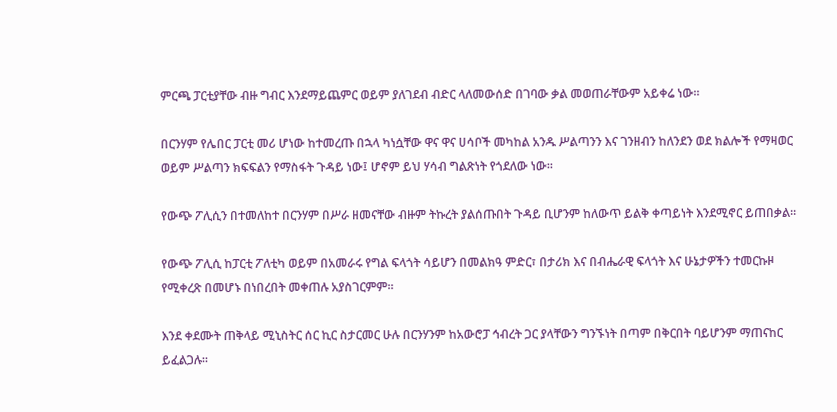ምርጫ ፓርቲያቸው ብዙ ግብር እንደማይጨምር ወይም ያለገደብ ብድር ላለመውሰድ በገባው ቃል መወጠራቸውም አይቀሬ ነው።

በርንሃም የሌበር ፓርቲ መሪ ሆነው ከተመረጡ በኋላ ካነሷቸው ዋና ዋና ሀሳቦች መካከል አንዱ ሥልጣንን እና ገንዘብን ከለንደን ወደ ክልሎች የማዛወር ወይም ሥልጣን ክፍፍልን የማስፋት ጉዳይ ነው፤ ሆኖም ይህ ሃሳብ ግልጽነት የጎደለው ነው።

የውጭ ፖሊሲን በተመለከተ በርንሃም በሥራ ዘመናቸው ብዙም ትኩረት ያልሰጡበት ጉዳይ ቢሆንም ከለውጥ ይልቅ ቀጣይነት እንደሚኖር ይጠበቃል።

የውጭ ፖሊሲ ከፓርቲ ፖለቲካ ወይም በአመራሩ የግል ፍላጎት ሳይሆን በመልክዓ ምድር፣ በታሪክ እና በብሔራዊ ፍላጎት እና ሁኔታዎችን ተመርኩዞ የሚቀረጽ በመሆኑ በነበረበት መቀጠሉ አያስገርምም።

እንደ ቀደሙት ጠቅላይ ሚኒስትር ሰር ኪር ስታርመር ሁሉ በርንሃንም ከአውሮፓ ኅብረት ጋር ያላቸውን ግንኙነት በጣም በቅርበት ባይሆንም ማጠናከር ይፈልጋሉ።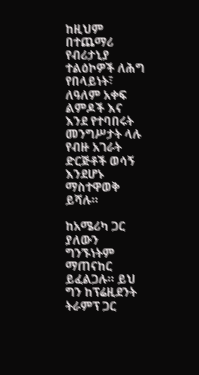ከዚህም በተጨማሪ የብሪታኒያ ተልዕኮዎች ለሕግ የበላይነት፣ ለዓለም አቀፍ ልምዶች እና እንደ የተባበሩት መንግሥታት ላሉ የብዙ አገራት ድርጅቶች ወሳኝ እንደሆኑ ማስተዋወቅ ይሻሉ።

ከአሜሪካ ጋር ያለውን ግንኙነትም ማጠናከር ይፈልጋሉ። ይህ ግን ከፕሬዚደንት ትራምፕ ጋር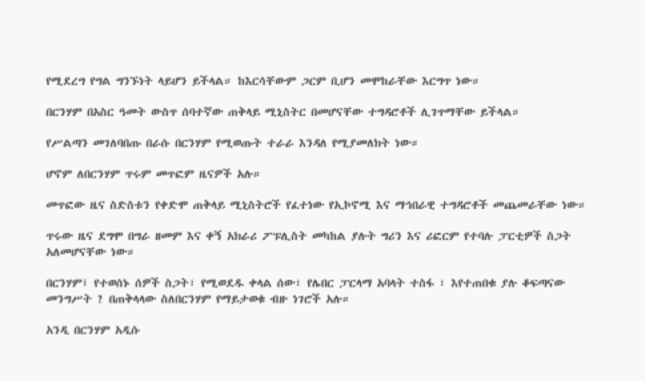የሚደረግ የግል ግንኙነት ላይሆን ይችላል። ከእርሳቸውም ጋርም ቢሆን መሞከራቸው እርግጥ ነው።

በርንሃም በአስር ዓመት ውስጥ ሰባተኛው ጠቅላይ ሚኒስትር በመሆናቸው ተግዳሮቶች ሊገጥማቸው ይችላል።

የሥልጣን መገለባበጡ በራሱ በርንሃም የሚወጡት ተራራ እንዳለ የሚያመለክት ነው።

ሆኖም ለበርንሃም ጥሩም መጥፎም ዜናዎች አሉ።

መጥፎው ዜና ስድስቱን የቀድሞ ጠቅላይ ሚኒስትሮች የፈተነው የኢኮኖሚ እና ማኅበራዊ ተግዳሮቶች መጨመራቸው ነው።

ጥሩው ዜና ደግሞ በግራ ዘመም እና ቀኝ አክራሪ ፖፑሊስት መካከል ያሉት ግሪን እና ሪፎርም የተባሉ ፓርቲዎች ስጋት አለመሆናቸው ነው።

በርንሃም፤ የተወሰኑ ሰዎች ስጋት፣ የሚወደዱ ቀላል ሰው፣ የሌበር ፓርላማ አባላት ተስፋ ፣ እየተጠበቁ ያሉ ቆፍጣናው መንግሥት ? በጠቅላላው ስለበርንሃም የማይታወቁ ብዙ ነገሮች አሉ።

አንዲ በርንሃም አዲሱ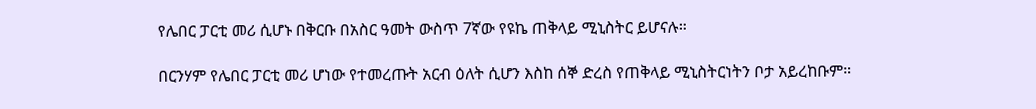የሌበር ፓርቲ መሪ ሲሆኑ በቅርቡ በአስር ዓመት ውስጥ 7ኛው የዩኬ ጠቅላይ ሚኒስትር ይሆናሉ።

በርንሃም የሌበር ፓርቲ መሪ ሆነው የተመረጡት አርብ ዕለት ሲሆን እስከ ሰኞ ድረስ የጠቅላይ ሚኒስትርነትን ቦታ አይረከቡም።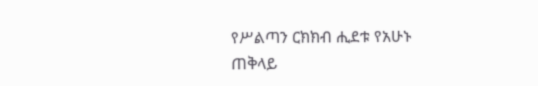የሥልጣን ርክክብ ሒደቱ የአሁኑ ጠቅላይ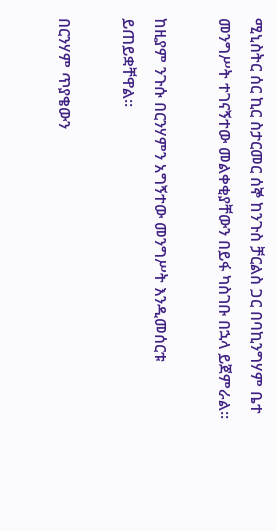ሚኒስትር ሰር ኪር ስታርመር ሰኞ ከንጉስ ቻርልስ ጋር በባኪንግሃም ቤተ መንግሥት ተገናኝተው መልቀቂያቸውን በይፋ ካስገቡ በኋላ ይጀምራል።

ከዚያም ንጉሱ በርንሃምን አግኝተው መንግሥት እንዲመሰርቱ ይጠይቋቸዋል።

በርንሃም ጥያቄውን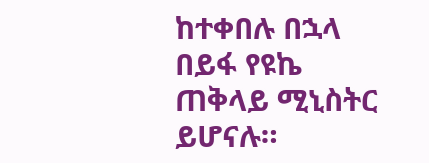ከተቀበሉ በኋላ በይፋ የዩኬ ጠቅላይ ሚኒስትር ይሆናሉ።